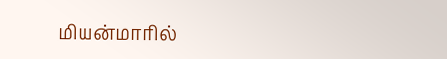மியன்மாரில்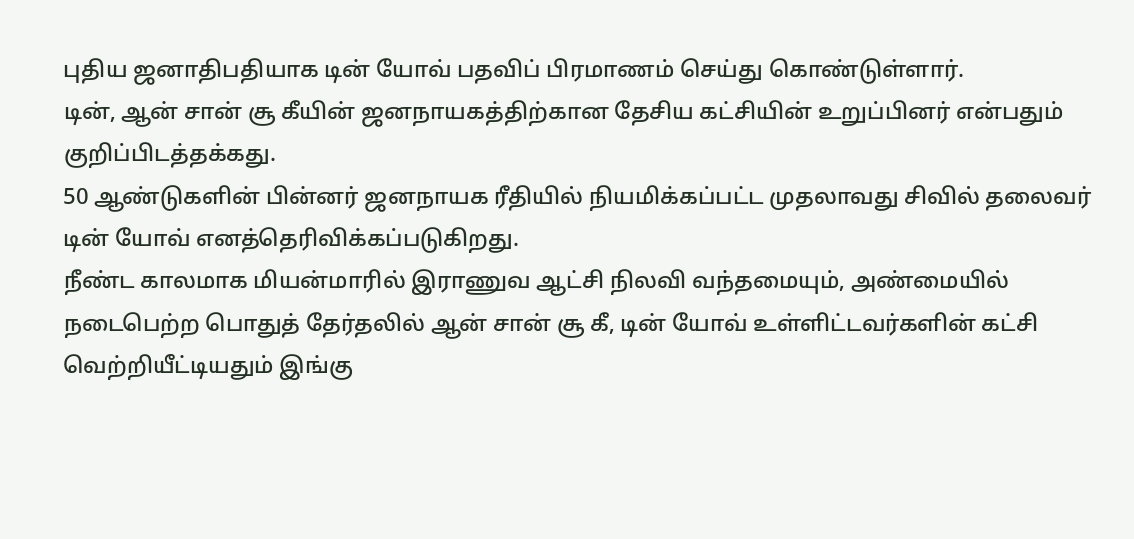புதிய ஜனாதிபதியாக டின் யோவ் பதவிப் பிரமாணம் செய்து கொண்டுள்ளார்.
டின், ஆன் சான் சூ கீயின் ஜனநாயகத்திற்கான தேசிய கட்சியின் உறுப்பினர் என்பதும் குறிப்பிடத்தக்கது.
50 ஆண்டுகளின் பின்னர் ஜனநாயக ரீதியில் நியமிக்கப்பட்ட முதலாவது சிவில் தலைவர் டின் யோவ் எனத்தெரிவிக்கப்படுகிறது.
நீண்ட காலமாக மியன்மாரில் இராணுவ ஆட்சி நிலவி வந்தமையும், அண்மையில் நடைபெற்ற பொதுத் தேர்தலில் ஆன் சான் சூ கீ, டின் யோவ் உள்ளிட்டவர்களின் கட்சி வெற்றியீட்டியதும் இங்கு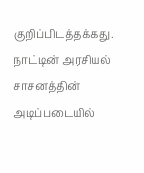குறிப்பிடத்தக்கது.
நாட்டின் அரசியல் சாசனத்தின் அடிப்படையில்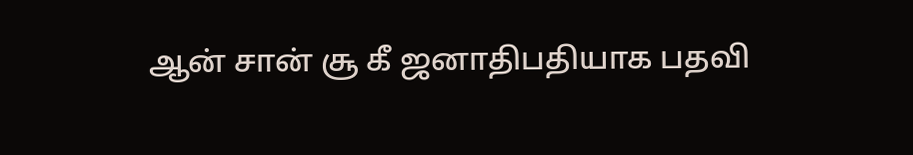ஆன் சான் சூ கீ ஜனாதிபதியாக பதவி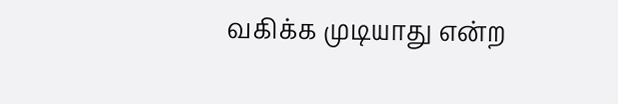வகிக்க முடியாது என்ற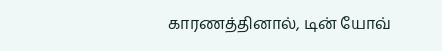காரணத்தினால், டின் யோவ்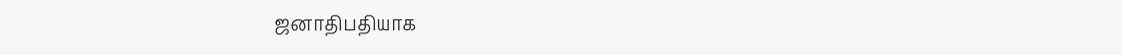ஜனாதிபதியாக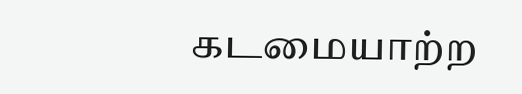கடமையாற்ற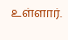உள்ளார்.